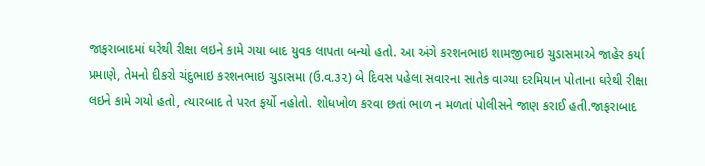જાફરાબાદમાં ઘરેથી રીક્ષા લઇને કામે ગયા બાદ યુવક લાપતા બન્યો હતો. આ અંગે કરશનભાઇ શામજીભાઇ ચુડાસમાએ જાહેર કર્યા પ્રમાણે, તેમનો દીકરો ચંદુભાઇ કરશનભાઇ ચુડાસમા (ઉ.વ.૩૨) બે દિવસ પહેલા સવારના સાતેક વાગ્યા દરમિયાન પોતાના ઘરેથી રીક્ષા લઇને કામે ગયો હતો, ત્યારબાદ તે પરત ફર્યો નહોતો. શોધખોળ કરવા છતાં ભાળ ન મળતાં પોલીસને જાણ કરાઈ હતી.જાફરાબાદ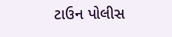ટાઉન પોલીસ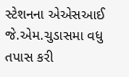સ્ટેશનના એએસઆઈ જે.એમ.ચુડાસમા વધુ તપાસ કરી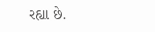રહ્યા છે.